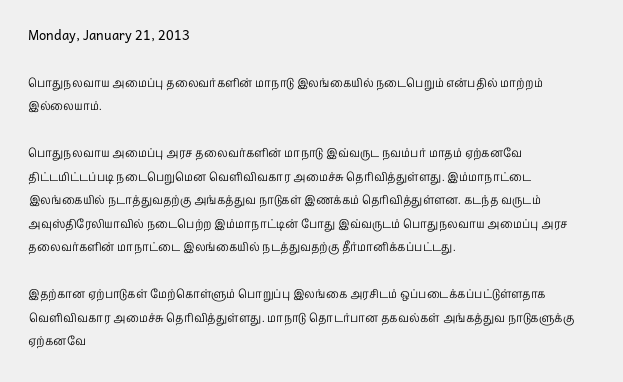Monday, January 21, 2013

பொதுநலவாய அமைப்பு தலைவர்களின் மாநாடு இலங்கையில் நடைபெறும் என்பதில் மாற்றம் இல்லையாம்.

பொதுநலவாய அமைப்பு அரச தலைவர்களின் மாநாடு இவ்வருட நவம்பர் மாதம் ஏற்கனவே திட்டமிட்டப்படி நடைபெறுமென வெளிவிவகார அமைச்சு தெரிவித்துள்ளது. இம்மாநாட்டை இலங்கையில் நடாத்துவதற்கு அங்கத்துவ நாடுகள் இணக்கம் தெரிவித்துள்ளன. கடந்த வருடம் அவுஸ்திரேலியாவில் நடைபெற்ற இம்மாநாட்டின் போது இவ்வருடம் பொதுநலவாய அமைப்பு அரச தலைவர்களின் மாநாட்டை இலங்கையில் நடத்துவதற்கு தீர்மானிக்கப்பட்டது.

இதற்கான ஏற்பாடுகள் மேற்கொள்ளும் பொறுப்பு இலங்கை அரசிடம் ஒப்படைக்கப்பட்டுள்ளதாக வெளிவிவகார அமைச்சு தெரிவித்துள்ளது. மாநாடு தொடர்பான தகவல்கள் அங்கத்துவ நாடுகளுக்கு ஏற்கனவே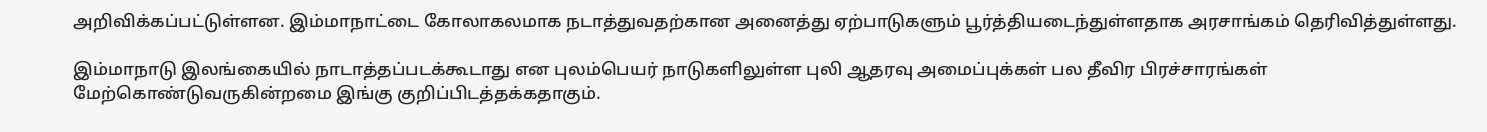அறிவிக்கப்பட்டுள்ளன. இம்மாநாட்டை கோலாகலமாக நடாத்துவதற்கான அனைத்து ஏற்பாடுகளும் பூர்த்தியடைந்துள்ளதாக அரசாங்கம் தெரிவித்துள்ளது.

இம்மாநாடு இலங்கையில் நாடாத்தப்படக்கூடாது என புலம்பெயர் நாடுகளிலுள்ள புலி ஆதரவு அமைப்புக்கள் பல தீவிர பிரச்சாரங்கள் மேற்கொண்டுவருகின்றமை இங்கு குறிப்பிடத்தக்கதாகும்.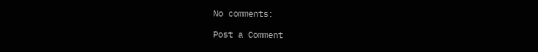No comments:

Post a Comment